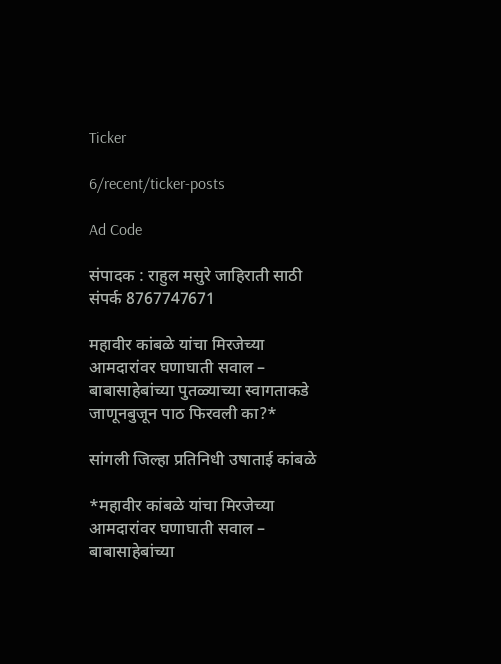Ticker

6/recent/ticker-posts

Ad Code

संपादक : राहुल मसुरे जाहिराती साठी संपर्क 8767747671

महावीर कांबळे यांचा मिरजेच्या आमदारांवर घणाघाती सवाल – बाबासाहेबांच्या पुतळ्याच्या स्वागताकडे जाणूनबुजून पाठ फिरवली का?*

सांगली जिल्हा प्रतिनिधी उषाताई कांबळे

*महावीर कांबळे यांचा मिरजेच्या आमदारांवर घणाघाती सवाल – बाबासाहेबांच्या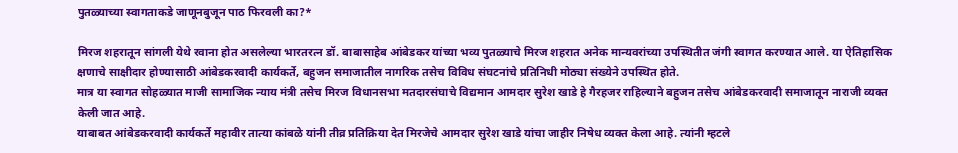पुतळ्याच्या स्वागताकडे जाणूनबुजून पाठ फिरवली का?*

मिरज शहरातून सांगली येथे रवाना होत असलेल्या भारतरत्न डॉ. बाबासाहेब आंबेडकर यांच्या भव्य पुतळ्याचे मिरज शहरात अनेक मान्यवरांच्या उपस्थितीत जंगी स्वागत करण्यात आले. या ऐतिहासिक क्षणाचे साक्षीदार होण्यासाठी आंबेडकरवादी कार्यकर्ते, बहुजन समाजातील नागरिक तसेच विविध संघटनांचे प्रतिनिधी मोठ्या संख्येने उपस्थित होते.
मात्र या स्वागत सोहळ्यात माजी सामाजिक न्याय मंत्री तसेच मिरज विधानसभा मतदारसंघाचे विद्यमान आमदार सुरेश खाडे हे गैरहजर राहिल्याने बहुजन तसेच आंबेडकरवादी समाजातून नाराजी व्यक्त केली जात आहे.
याबाबत आंबेडकरवादी कार्यकर्ते महावीर तात्या कांबळे यांनी तीव्र प्रतिक्रिया देत मिरजेचे आमदार सुरेश खाडे यांचा जाहीर निषेध व्यक्त केला आहे. त्यांनी म्हटले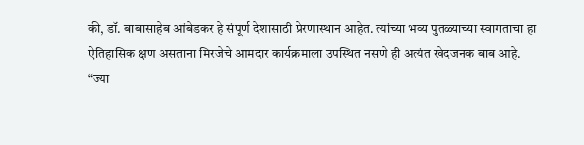की, डॉ. बाबासाहेब आंबेडकर हे संपूर्ण देशासाठी प्रेरणास्थान आहेत. त्यांच्या भव्य पुतळ्याच्या स्वागताचा हा ऐतिहासिक क्षण असताना मिरजेचे आमदार कार्यक्रमाला उपस्थित नसणे ही अत्यंत खेदजनक बाब आहे.
“ज्या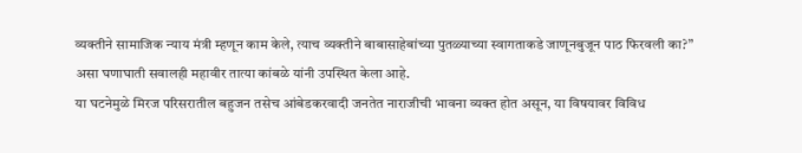व्यक्तीने सामाजिक न्याय मंत्री म्हणून काम केले, त्याच व्यक्तीने बाबासाहेबांच्या पुतळ्याच्या स्वागताकडे जाणूनबुजून पाठ फिरवली का?” असा घणाघाती सवालही महावीर तात्या कांबळे यांनी उपस्थित केला आहे.
या घटनेमुळे मिरज परिसरातील बहुजन तसेच आंबेडकरवादी जनतेत नाराजीची भावना व्यक्त होत असून, या विषयावर विविध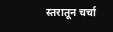स्तरातून चर्चा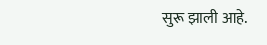सुरू झाली आहे.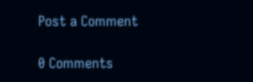Post a Comment

0 Comments